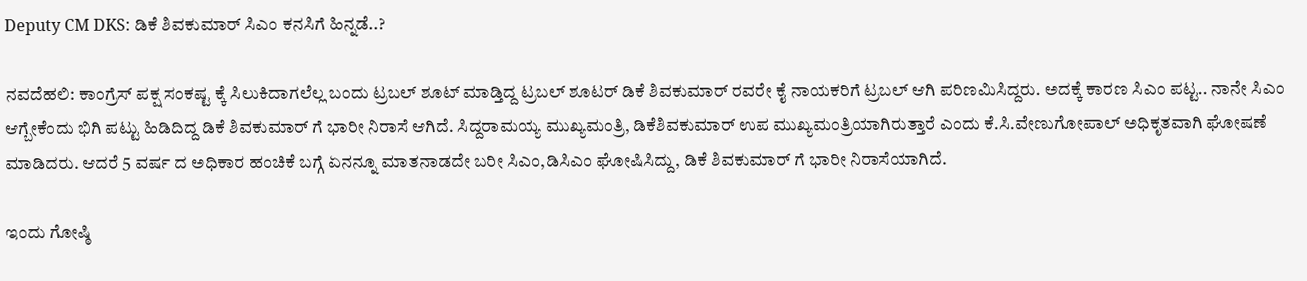Deputy CM DKS: ಡಿಕೆ ಶಿವಕುಮಾರ್ ಸಿಎಂ ಕನಸಿಗೆ ಹಿನ್ನಡೆ..?

ನವದೆಹಲಿ: ಕಾಂಗ್ರೆಸ್ ಪಕ್ಷ ಸಂಕಷ್ಟ ಕ್ಕೆ ಸಿಲುಕಿದಾಗಲೆಲ್ಲ ಬಂದು ಟ್ರಬಲ್ ಶೂಟ್ ಮಾಡ್ತಿದ್ದ ಟ್ರಬಲ್ ಶೂಟರ್ ಡಿಕೆ ಶಿವಕುಮಾರ್ ರವರೇ‌ ಕೈ ನಾಯಕರಿಗೆ ಟ್ರಬಲ್ ಆಗಿ ಪರಿಣಮಿಸಿದ್ದರು. ಅದಕ್ಕೆ ಕಾರಣ ಸಿಎಂ ಪಟ್ಟ.. ನಾನೇ ಸಿಎಂ ಆಗ್ಬೇಕೆಂದು ಭಿಗಿ ಪಟ್ಟು ಹಿಡಿದಿದ್ದ ಡಿಕೆ ಶಿವಕುಮಾರ್ ಗೆ ಭಾರೀ ನಿರಾಸೆ ಆಗಿದೆ. ಸಿದ್ದರಾಮಯ್ಯ ಮುಖ್ಯಮಂತ್ರಿ, ಡಿಕೆಶಿವಕುಮಾರ್ ಉಪ ಮುಖ್ಯಮಂತ್ರಿಯಾಗಿರುತ್ತಾರೆ ಎಂದು ಕೆ.ಸಿ.ವೇಣುಗೋಪಾಲ್ ಅಧಿಕೃತವಾಗಿ ಘೋಷಣೆ ಮಾಡಿದರು. ಆದರೆ 5 ವರ್ಷ ದ ಅಧಿಕಾರ ಹಂಚಿಕೆ ಬಗ್ಗೆ ಏನನ್ನೂ ಮಾತನಾಡದೇ ಬರೀ ಸಿಎಂ,ಡಿಸಿಎಂ ಘೋಷಿಸಿದ್ದು, ಡಿಕೆ ಶಿವಕುಮಾರ್ ಗೆ ಭಾರೀ ನಿರಾಸೆಯಾಗಿದೆ.

ಇಂದು ಗೋಷ್ಠಿ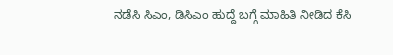ನಡೆಸಿ ಸಿಎಂ, ಡಿಸಿಎಂ ಹುದ್ದೆ ಬಗ್ಗೆ ಮಾಹಿತಿ ನೀಡಿದ ಕೆಸಿ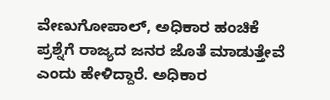ವೇಣುಗೋಪಾಲ್, ಅಧಿಕಾರ ಹಂಚಿಕೆ ಪ್ರಶ್ನೆಗೆ ರಾಜ್ಯದ ಜನರ ಜೊತೆ ಮಾಡುತ್ತೇವೆ ಎಂದು ಹೇಳಿದ್ದಾರೆ. ಅಧಿಕಾರ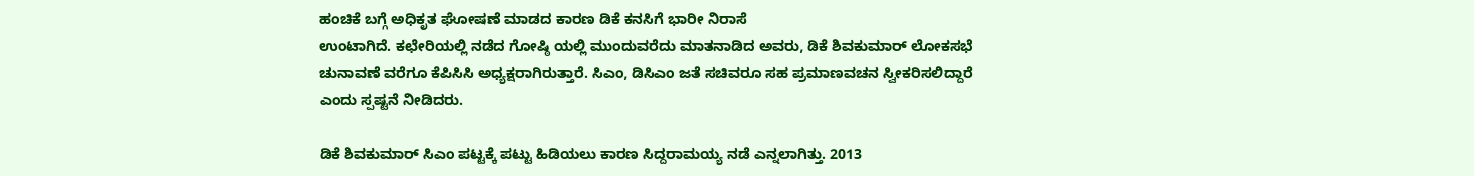ಹಂಚಿಕೆ ಬಗ್ಗೆ ಅಧಿಕೃತ ಘೋಷಣೆ ಮಾಡದ ಕಾರಣ ಡಿಕೆ ಕನಸಿಗೆ ಭಾರೀ ನಿರಾಸೆ
ಉಂಟಾಗಿದೆ. ಕಛೇರಿಯಲ್ಲಿ ನಡೆದ ಗೋಷ್ಠಿ ಯಲ್ಲಿ ಮುಂದುವರೆದು ಮಾತನಾಡಿದ ಅವರು, ಡಿಕೆ ಶಿವಕುಮಾರ್ ಲೋಕಸಭೆ ಚುನಾವಣೆ ವರೆಗೂ ಕೆಪಿಸಿಸಿ ಅಧ್ಯಕ್ಷರಾಗಿರುತ್ತಾರೆ. ಸಿಎಂ, ಡಿಸಿಎಂ ಜತೆ ಸಚಿವರೂ ಸಹ ಪ್ರಮಾಣವಚನ ಸ್ವೀಕರಿಸಲಿದ್ದಾರೆ ಎಂದು ಸ್ಪಷ್ಟನೆ ನೀಡಿದರು.

ಡಿಕೆ ಶಿವಕುಮಾರ್ ಸಿಎಂ ಪಟ್ಟಕ್ಕೆ ಪಟ್ಟು ಹಿಡಿಯಲು ಕಾರಣ ಸಿದ್ದರಾಮಯ್ಯ ನಡೆ ಎನ್ನಲಾಗಿತ್ತು. 2013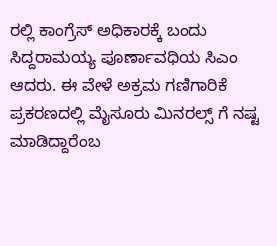ರಲ್ಲಿ ಕಾಂಗ್ರೆಸ್ ಅಧಿಕಾರಕ್ಕೆ ಬಂದು ಸಿದ್ದರಾಮಯ್ಯ ಪೂರ್ಣಾವಧಿಯ ಸಿಎಂ ಆದರು. ಈ ವೇಳೆ ಅಕ್ರಮ ಗಣಿಗಾರಿಕೆ ಪ್ರಕರಣದಲ್ಲಿ ಮೈಸೂರು ಮಿನರಲ್ಸ್ ಗೆ ನಷ್ಟ ಮಾಡಿದ್ದಾರೆಂಬ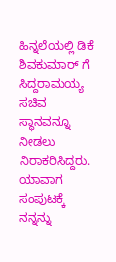ಹಿನ್ನಲೆಯಲ್ಲಿ ಡಿಕೆ ಶಿವಕುಮಾರ್ ಗೆ ಸಿದ್ದರಾಮಯ್ಯ ಸಚಿವ ಸ್ಥಾನವನ್ನೂ ನೀಡಲು ನಿರಾಕರಿಸಿದ್ದರು. ಯಾವಾಗ ಸಂಪುಟಕ್ಕೆ ನನ್ನನ್ನು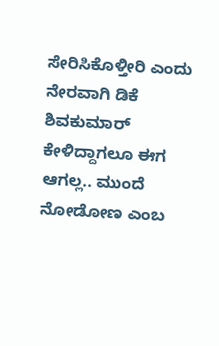ಸೇರಿಸಿಕೊಳ್ತೀರಿ ಎಂದು ನೇರವಾಗಿ ಡಿಕೆ ಶಿವಕುಮಾರ್ ಕೇಳಿದ್ದಾಗಲೂ ಈಗ ಆಗಲ್ಲ.. ಮುಂದೆ ನೋಡೋಣ ಎಂಬ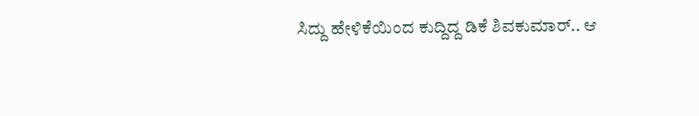ಸಿದ್ದು ಹೇಳಿಕೆಯಿಂದ ಕುದ್ದಿದ್ದ ಡಿಕೆ ಶಿವಕುಮಾರ್.. ಆ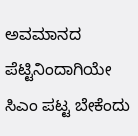ಅವಮಾನದ ಪೆಟ್ಟಿನಿಂದಾಗಿಯೇ ಸಿಎಂ ಪಟ್ಟ ಬೇಕೆಂದು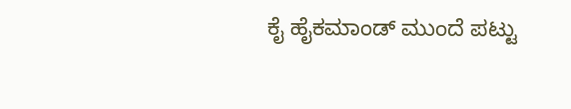ಕೈ ಹೈಕಮಾಂಡ್ ಮುಂದೆ ಪಟ್ಟು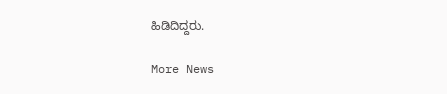ಹಿಡಿದಿದ್ದರು.

More News